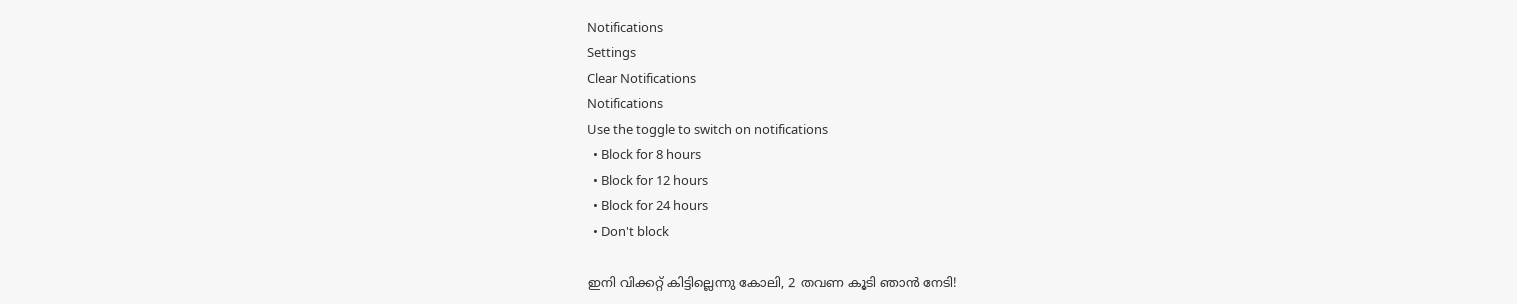Notifications
Settings
Clear Notifications
Notifications
Use the toggle to switch on notifications
  • Block for 8 hours
  • Block for 12 hours
  • Block for 24 hours
  • Don't block

ഇനി വിക്കറ്റ് കിട്ടില്ലെന്നു കോലി, 2 തവണ കൂടി ഞാന്‍ നേടി!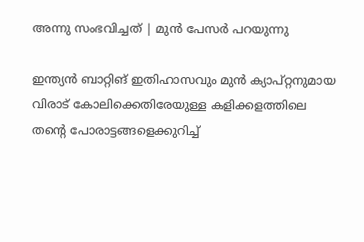അന്നു സംഭവിച്ചത് | മുന്‍ പേസര്‍ പറയുന്നു

ഇന്ത്യന്‍ ബാറ്റിങ് ഇതിഹാസവും മുന്‍ ക്യാപ്റ്റനുമായ വിരാട് കോലിക്കെതിരേയുള്ള കളിക്കളത്തിലെ തന്റെ പോരാട്ടങ്ങളെക്കുറിച്ച്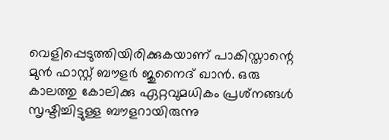വെളിപ്പെടുത്തിയിരിക്കുകയാണ് പാകിസ്താന്റെ മുന്‍ ഫാസ്റ്റ് ബൗളര്‍ ജുനൈദ് ഖാന്‍. ഒരു കാലത്തു കോലിക്കു ഏറ്റവുമധികം പ്രശ്‌നങ്ങള്‍ സൃഷ്ടിച്ചിട്ടുള്ള ബൗളറായിരുന്നു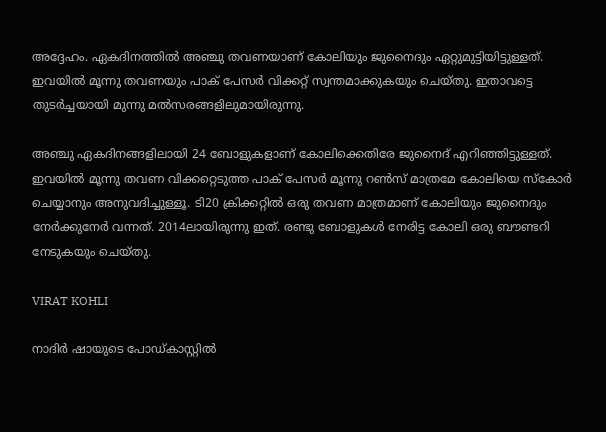അദ്ദേഹം. ഏകദിനത്തില്‍ അഞ്ചു തവണയാണ് കോലിയും ജുനൈദും ഏറ്റുമുട്ടിയിട്ടുള്ളത്. ഇവയില്‍ മൂന്നു തവണയും പാക് പേസര്‍ വിക്കറ്റ് സ്വന്തമാക്കുകയും ചെയ്തു. ഇതാവട്ടെ തുടര്‍ച്ചയായി മുന്നു മല്‍സരങ്ങളിലുമായിരുന്നു.

അഞ്ചു ഏകദിനങ്ങളിലായി 24 ബോളുകളാണ് കോലിക്കെതിരേ ജുനൈദ് എറിഞ്ഞിട്ടുള്ളത്. ഇവയില്‍ മൂന്നു തവണ വിക്കറ്റെടുത്ത പാക് പേസര്‍ മൂന്നു റണ്‍സ് മാത്രമേ കോലിയെ സ്‌കോര്‍ ചെയ്യാനും അനുവദിച്ചുള്ളൂ. ടി20 ക്രിക്കറ്റില്‍ ഒരു തവണ മാത്രമാണ് കോലിയും ജുനൈദും നേര്‍ക്കുനേര്‍ വന്നത്. 2014ലായിരുന്നു ഇത്. രണ്ടു ബോളുകള്‍ നേരിട്ട കോലി ഒരു ബൗണ്ടറി നേടുകയും ചെയ്തു.

VIRAT KOHLI

നാദിര്‍ ഷായുടെ പോഡ്കാസ്റ്റില്‍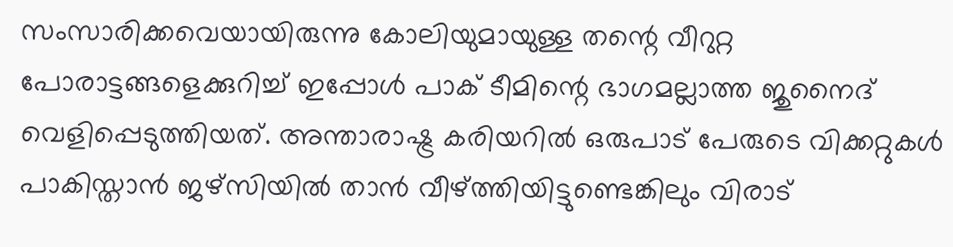സംസാരിക്കവെയായിരുന്നു കോലിയുമായുള്ള തന്റെ വീറുറ്റ പോരാട്ടങ്ങളെക്കുറിച്ച് ഇപ്പോള്‍ പാക് ടീമിന്റെ ഭാഗമല്ലാത്ത ജുനൈദ് വെളിപ്പെടുത്തിയത്. അന്താരാഷ്ട്ര കരിയറില്‍ ഒരുപാട് പേരുടെ വിക്കറ്റുകള്‍ പാകിസ്താന്‍ ജഴ്‌സിയില്‍ താന്‍ വീഴ്ത്തിയിട്ടുണ്ടെങ്കിലും വിരാട്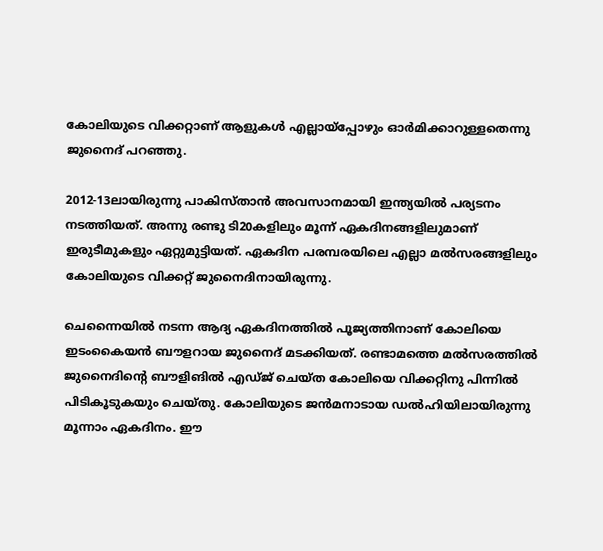കോലിയുടെ വിക്കറ്റാണ് ആളുകള്‍ എല്ലായ്‌പ്പോഴും ഓര്‍മിക്കാറുള്ളതെന്നു ജുനൈദ് പറഞ്ഞു.

2012-13ലായിരുന്നു പാകിസ്താന്‍ അവസാനമായി ഇന്ത്യയില്‍ പര്യടനം നടത്തിയത്. അന്നു രണ്ടു ടി20കളിലും മൂന്ന് ഏകദിനങ്ങളിലുമാണ് ഇരുടീമുകളും ഏറ്റുമുട്ടിയത്. ഏകദിന പരമ്പരയിലെ എല്ലാ മല്‍സരങ്ങളിലും കോലിയുടെ വിക്കറ്റ് ജുനൈദിനായിരുന്നു.

ചെന്നൈയില്‍ നടന്ന ആദ്യ ഏകദിനത്തില്‍ പൂജ്യത്തിനാണ് കോലിയെ ഇടംകൈയന്‍ ബൗളറായ ജുനൈദ് മടക്കിയത്. രണ്ടാമത്തെ മല്‍സരത്തില്‍ ജുനൈദിന്റെ ബൗളിങില്‍ എഡ്ജ് ചെയ്ത കോലിയെ വിക്കറ്റിനു പിന്നില്‍ പിടികൂടുകയും ചെയ്തു. കോലിയുടെ ജന്‍മനാടായ ഡല്‍ഹിയിലായിരുന്നു മൂന്നാം ഏകദിനം. ഈ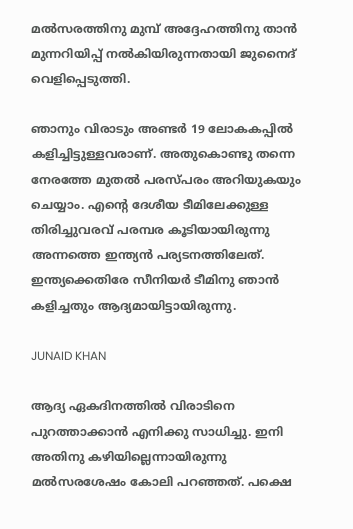മല്‍സരത്തിനു മുമ്പ് അദ്ദേഹത്തിനു താന്‍ മുന്നറിയിപ്പ് നല്‍കിയിരുന്നതായി ജുനൈദ് വെളിപ്പെടുത്തി.

ഞാനും വിരാടും അണ്ടര്‍ 19 ലോകകപ്പില്‍ കളിച്ചിട്ടുള്ളവരാണ്. അതുകൊണ്ടു തന്നെ നേരത്തേ മുതല്‍ പരസ്പരം അറിയുകയും ചെയ്യാം. എന്റെ ദേശീയ ടീമിലേക്കുള്ള തിരിച്ചുവരവ് പരമ്പര കൂടിയായിരുന്നു അന്നത്തെ ഇന്ത്യന്‍ പര്യടനത്തിലേത്. ഇന്ത്യക്കെതിരേ സീനിയര്‍ ടീമിനു ഞാന്‍ കളിച്ചതും ആദ്യമായിട്ടായിരുന്നു.

JUNAID KHAN

ആദ്യ ഏകദിനത്തില്‍ വിരാടിനെ പുറത്താക്കാന്‍ എനിക്കു സാധിച്ചു. ഇനി അതിനു കഴിയില്ലെന്നായിരുന്നു മല്‍സരശേഷം കോലി പറഞ്ഞത്. പക്ഷെ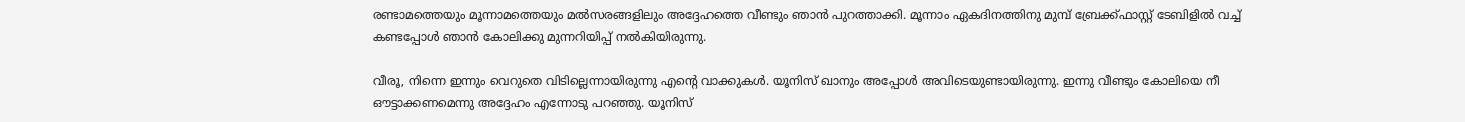രണ്ടാമത്തെയും മൂന്നാമത്തെയും മല്‍സരങ്ങളിലും അദ്ദേഹത്തെ വീണ്ടും ഞാന്‍ പുറത്താക്കി. മൂന്നാം ഏകദിനത്തിനു മുമ്പ് ബ്രേക്ക്ഫാസ്റ്റ് ടേബിളില്‍ വച്ച് കണ്ടപ്പോള്‍ ഞാന്‍ കോലിക്കു മുന്നറിയിപ്പ് നല്‍കിയിരുന്നു.

വീരൂ, നിന്നെ ഇന്നും വെറുതെ വിടില്ലെന്നായിരുന്നു എന്റെ വാക്കുകള്‍. യൂനിസ് ഖാനും അപ്പോള്‍ അവിടെയുണ്ടായിരുന്നു. ഇന്നു വീണ്ടും കോലിയെ നീ ഔട്ടാക്കണമെന്നു അദ്ദേഹം എന്നോടു പറഞ്ഞു. യൂനിസ്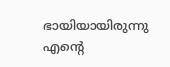ഭായിയായിരുന്നു എന്റെ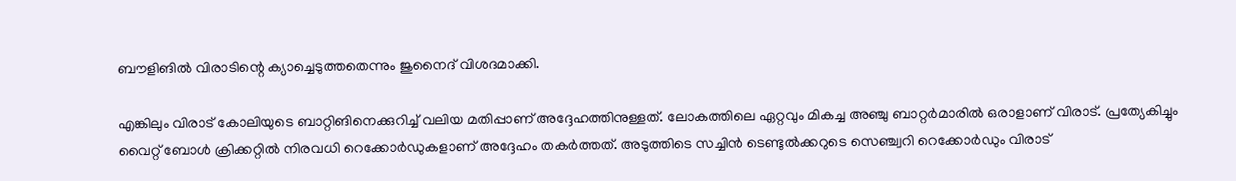ബൗളിങില്‍ വിരാടിന്റെ ക്യാച്ചെടുത്തതെന്നും ജുനൈദ് വിശദമാക്കി.

എങ്കിലും വിരാട് കോലിയുടെ ബാറ്റിങിനെക്കുറിച്ച് വലിയ മതിപ്പാണ് അദ്ദേഹത്തിനുള്ളത്. ലോകത്തിലെ ഏറ്റവും മികച്ച അഞ്ചു ബാറ്റര്‍മാരില്‍ ഒരാളാണ് വിരാട്. പ്രത്യേകിച്ചും വൈറ്റ് ബോള്‍ ക്രിക്കറ്റില്‍ നിരവധി റെക്കോര്‍ഡുകളാണ് അദ്ദേഹം തകര്‍ത്തത്. അടുത്തിടെ സച്ചിന്‍ ടെണ്ടുല്‍ക്കറുടെ സെഞ്ച്വറി റെക്കോര്‍ഡും വിരാട്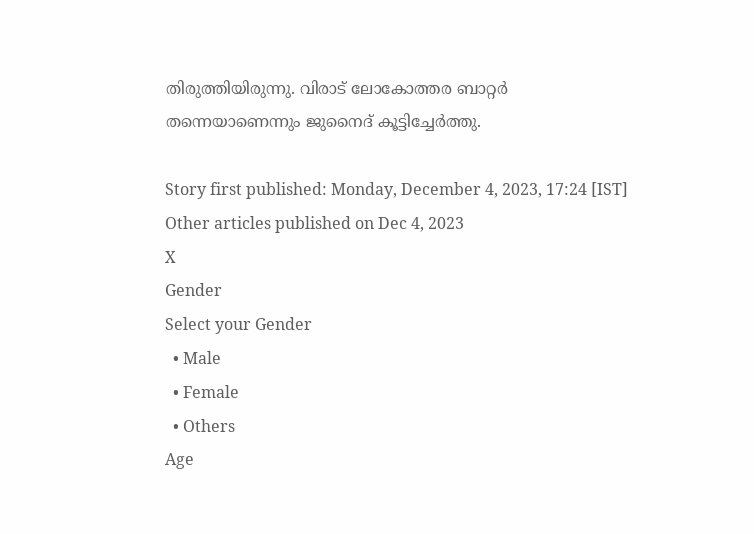തിരുത്തിയിരുന്നു. വിരാട് ലോകോത്തര ബാറ്റര്‍ തന്നെയാണെന്നും ജുനൈദ് കൂട്ടിച്ചേര്‍ത്തു.

Story first published: Monday, December 4, 2023, 17:24 [IST]
Other articles published on Dec 4, 2023
X
Gender
Select your Gender
  • Male
  • Female
  • Others
Age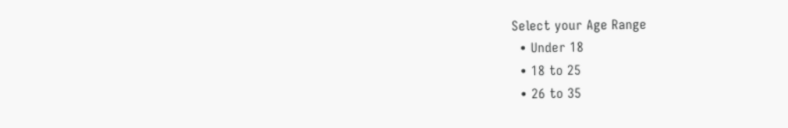Select your Age Range
  • Under 18
  • 18 to 25
  • 26 to 35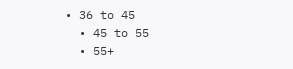• 36 to 45
  • 45 to 55
  • 55+